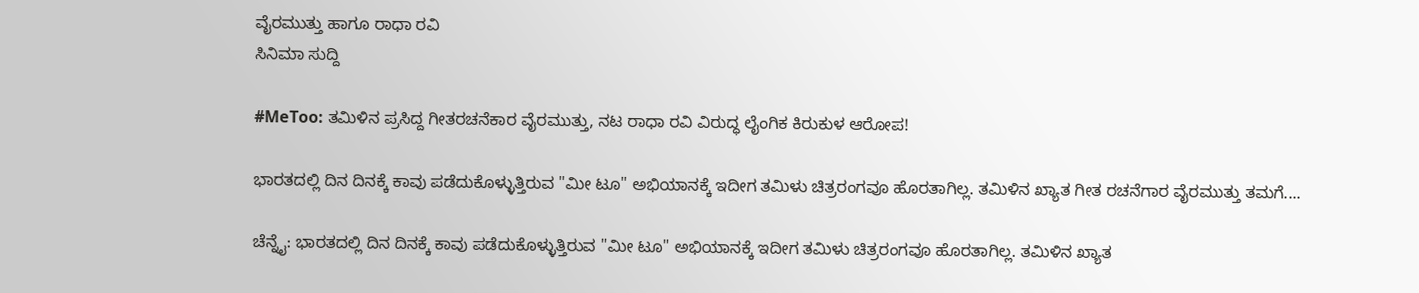ವೈರಮುತ್ತು ಹಾಗೂ ರಾಧಾ ರವಿ
ಸಿನಿಮಾ ಸುದ್ದಿ

#MeToo: ತಮಿಳಿನ ಪ್ರಸಿದ್ದ ಗೀತರಚನೆಕಾರ ವೈರಮುತ್ತು, ನಟ ರಾಧಾ ರವಿ ವಿರುದ್ಧ ಲೈಂಗಿಕ ಕಿರುಕುಳ ಆರೋಪ!

ಭಾರತದಲ್ಲಿ ದಿನ ದಿನಕ್ಕೆ ಕಾವು ಪಡೆದುಕೊಳ್ಳುತ್ತಿರುವ "ಮೀ ಟೂ" ಅಭಿಯಾನಕ್ಕೆ ಇದೀಗ ತಮಿಳು ಚಿತ್ರರಂಗವೂ ಹೊರತಾಗಿಲ್ಲ. ತಮಿಳಿನ ಖ್ಯಾತ ಗೀತ ರಚನೆಗಾರ ವೈರಮುತ್ತು ತಮಗೆ....

ಚೆನ್ನೈ: ಭಾರತದಲ್ಲಿ ದಿನ ದಿನಕ್ಕೆ ಕಾವು ಪಡೆದುಕೊಳ್ಳುತ್ತಿರುವ "ಮೀ ಟೂ" ಅಭಿಯಾನಕ್ಕೆ ಇದೀಗ ತಮಿಳು ಚಿತ್ರರಂಗವೂ ಹೊರತಾಗಿಲ್ಲ. ತಮಿಳಿನ ಖ್ಯಾತ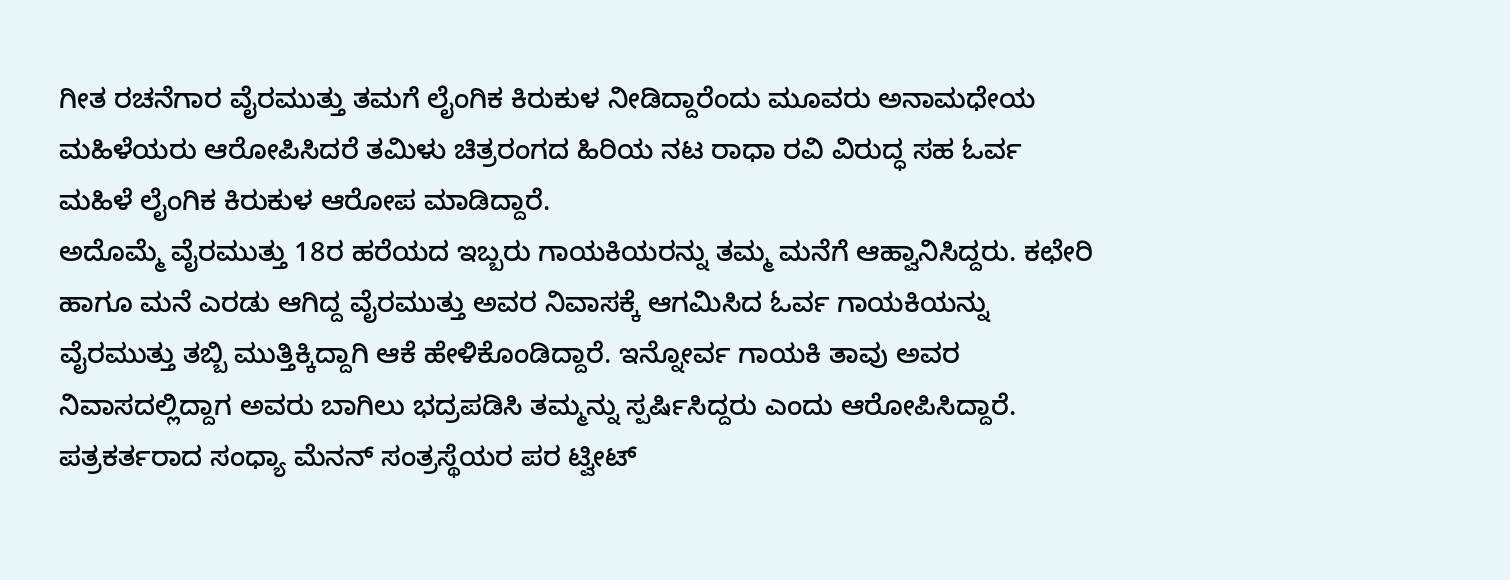ಗೀತ ರಚನೆಗಾರ ವೈರಮುತ್ತು ತಮಗೆ ಲೈಂಗಿಕ ಕಿರುಕುಳ ನೀಡಿದ್ದಾರೆಂದು ಮೂವರು ಅನಾಮಧೇಯ ಮಹಿಳೆಯರು ಆರೋಪಿಸಿದರೆ ತಮಿಳು ಚಿತ್ರರಂಗದ ಹಿರಿಯ ನಟ ರಾಧಾ ರವಿ ವಿರುದ್ಧ ಸಹ ಓರ್ವ ಮಹಿಳೆ ಲೈಂಗಿಕ ಕಿರುಕುಳ ಆರೋಪ ಮಾಡಿದ್ದಾರೆ.
ಅದೊಮ್ಮೆ ವೈರಮುತ್ತು 18ರ ಹರೆಯದ ಇಬ್ಬರು ಗಾಯಕಿಯರನ್ನು ತಮ್ಮ ಮನೆಗೆ ಆಹ್ವಾನಿಸಿದ್ದರು. ಕಛೇರಿ ಹಾಗೂ ಮನೆ ಎರಡು ಆಗಿದ್ದ ವೈರಮುತ್ತು ಅವರ ನಿವಾಸಕ್ಕೆ ಆಗಮಿಸಿದ ಓರ್ವ ಗಾಯಕಿಯನ್ನು ವೈರಮುತ್ತು ತಬ್ಬಿ ಮುತ್ತಿಕ್ಕಿದ್ದಾಗಿ ಆಕೆ ಹೇಳಿಕೊಂಡಿದ್ದಾರೆ. ಇನ್ನೋರ್ವ ಗಾಯಕಿ ತಾವು ಅವರ ನಿವಾಸದಲ್ಲಿದ್ದಾಗ ಅವರು ಬಾಗಿಲು ಭದ್ರಪಡಿಸಿ ತಮ್ಮನ್ನು ಸ್ಪರ್ಷಿಸಿದ್ದರು ಎಂದು ಆರೋಪಿಸಿದ್ದಾರೆ.
ಪತ್ರಕರ್ತರಾದ ಸಂಧ್ಯಾ ಮೆನನ್ ಸಂತ್ರಸ್ಥೆಯರ ಪರ ಟ್ವೀಟ್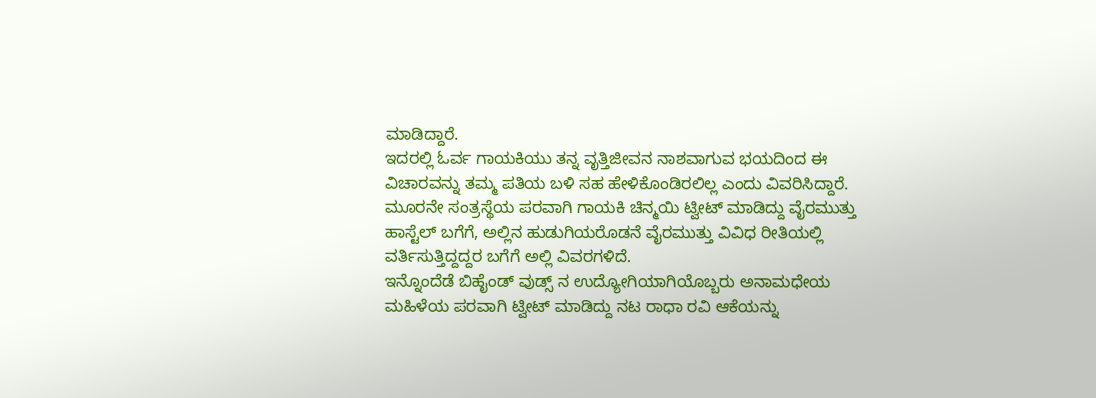ಮಾಡಿದ್ದಾರೆ.
ಇದರಲ್ಲಿ ಓರ್ವ ಗಾಯಕಿಯು ತನ್ನ ವೃತ್ತಿಜೀವನ ನಾಶವಾಗುವ ಭಯದಿಂದ ಈ ವಿಚಾರವನ್ನು ತಮ್ಮ ಪತಿಯ ಬಳಿ ಸಹ ಹೇಳಿಕೊಂಡಿರಲಿಲ್ಲ ಎಂದು ವಿವರಿಸಿದ್ದಾರೆ.
ಮೂರನೇ ಸಂತ್ರಸ್ಥೆಯ ಪರವಾಗಿ ಗಾಯಕಿ ಚಿನ್ಮಯಿ ಟ್ವೀಟ್ ಮಾಡಿದ್ದು ವೈರಮುತ್ತು ಹಾಸ್ಟೆಲ್ ಬಗೆಗೆ, ಅಲ್ಲಿನ ಹುಡುಗಿಯರೊಡನೆ ವೈರಮುತ್ತು ವಿವಿಧ ರೀತಿಯಲ್ಲಿ ವರ್ತಿಸುತ್ತಿದ್ದದ್ದರ ಬಗೆಗೆ ಅಲ್ಲಿ ವಿವರಗಳಿದೆ.
ಇನ್ನೊಂದೆಡೆ ಬಿಹೈಂಡ್ ವುಡ್ಸ್ ನ ಉದ್ಯೋಗಿಯಾಗಿಯೊಬ್ಬರು ಅನಾಮಧೇಯ ಮಹಿಳೆಯ ಪರವಾಗಿ ಟ್ವೀಟ್ ಮಾಡಿದ್ದು ನಟ ರಾಧಾ ರವಿ ಆಕೆಯನ್ನು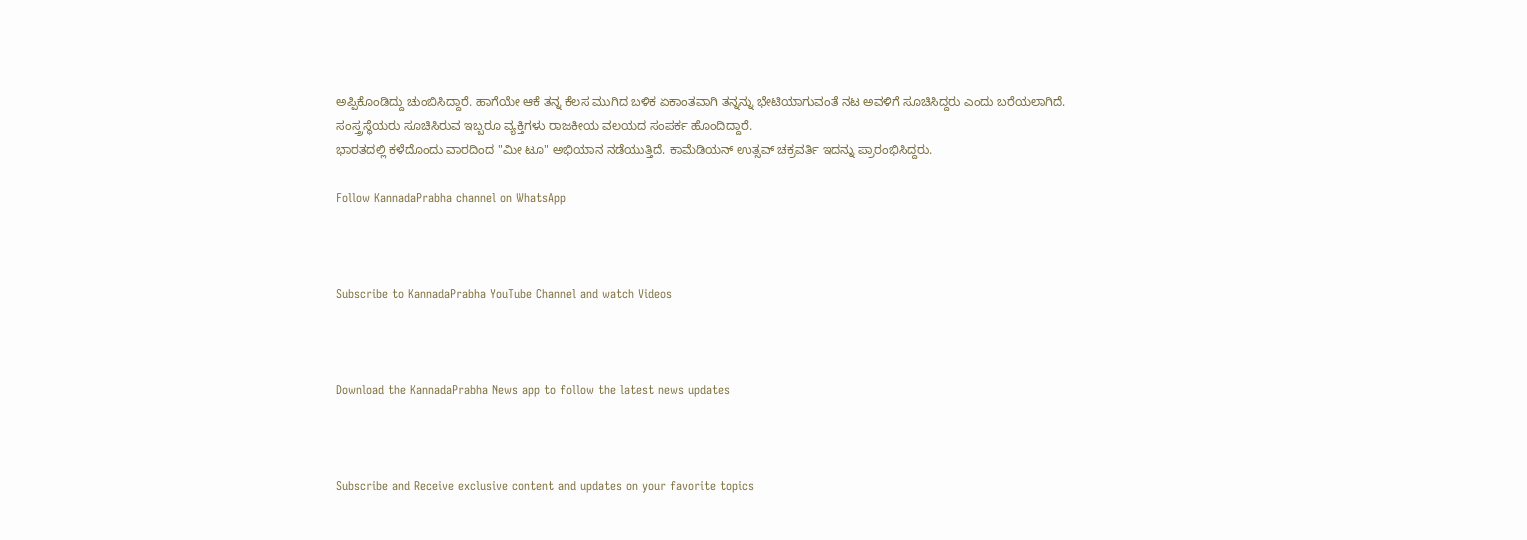ಅಪ್ಪಿಕೊಂಡಿದ್ದು ಚುಂಬಿಸಿದ್ದಾರೆ. ಹಾಗೆಯೇ ಆಕೆ ತನ್ನ ಕೆಲಸ ಮುಗಿದ ಬಳಿಕ ಏಕಾಂತವಾಗಿ ತನ್ನನ್ನು ಭೇಟಿಯಾಗುವಂತೆ ನಟ ಅವಳಿಗೆ ಸೂಚಿಸಿದ್ದರು ಎಂದು ಬರೆಯಲಾಗಿದೆ.
ಸಂಸ್ತ್ರಸ್ಥೆಯರು ಸೂಚಿಸಿರುವ ಇಬ್ಬರೂ ವ್ಯಕ್ತಿಗಳು ರಾಜಕೀಯ ವಲಯದ ಸಂಪರ್ಕ ಹೊಂದಿದ್ದಾರೆ.
ಭಾರತದಲ್ಲಿ ಕಳೆದೊಂದು ವಾರದಿಂದ "ಮೀ ಟೂ" ಅಭಿಯಾನ ನಡೆಯುತ್ತಿದೆ. ಕಾಮೆಡಿಯನ್ ಉತ್ಸವ್ ಚಕ್ರವರ್ತಿ ಇದನ್ನು ಪ್ರಾರಂಭಿಸಿದ್ದರು.

Follow KannadaPrabha channel on WhatsApp



Subscribe to KannadaPrabha YouTube Channel and watch Videos



Download the KannadaPrabha News app to follow the latest news updates



Subscribe and Receive exclusive content and updates on your favorite topics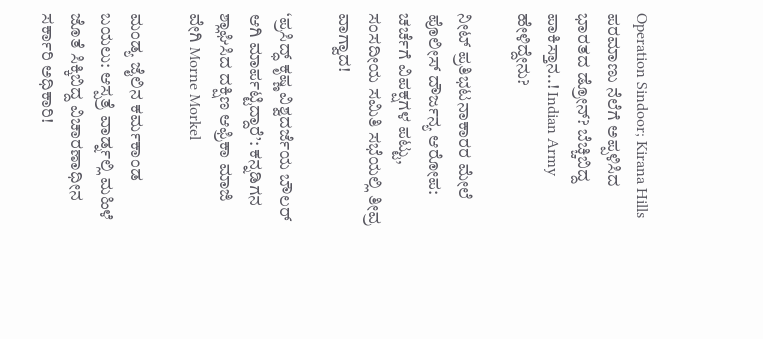Operation Sindoor; Kirana Hills ಪರಮಾಣು ನೆಲೆಗೆ ಅಪ್ಪಳಿಸಿದ ಭಾರತದ ಡ್ರೋನ್? ಬೆಚ್ಚಿಬಿದ್ದ ಪಾಕಿಸ್ತಾನ..! Indian Army ಹೇಳಿದ್ದೇನು?

ನೀಟ್ ಪ್ರತಿಭಟನಾಕಾರರ ಮೇಲೆ ಪೊಲೀಸ್ ದೌರ್ಜನ್ಯ ಆರೋಪ: ಚರ್ಚೆಗೆ ವಿಪಕ್ಷಗಳ ಪಟ್ಟು, ಸಂಸದೀಯ ಸಮಿತಿ ಸಭೆಯಲ್ಲಿ ತೀವ್ರ ವಾಗ್ವಾದ!

‘ಪ್ರಸಿದ್ಧ್ ಕೃಷ್ಣ ವಿಶ್ವದರ್ಜೆಯ ಬೌಲರ್ ಆಗಿ ಮಾರ್ಪಟ್ಟಿದ್ದಾರೆ’: ಕನ್ನಡಿಗನ ಶ್ಲಾಘಿಸಿದ ದಕ್ಷಿಣ ಆಫ್ರಿಕಾ ಮಾಜಿ ವೇಗಿ Morne Morkel

ಮಂಡ್ಯ ಜೈಲಿನ ಕರ್ಮಕಾಂಡ ಬಯಲು: ಆಸ್ಪತ್ರೆ ವಾರ್ಡ್ನಲ್ಲಿ ಮಹಿಳೆ ಜೊತೆ ಸಿಕ್ಕಿಬಿದ್ದ ವಿಚಾರಣಾಧೀನ ಸರ್ಕಾರಿ ಅಧಿಕಾರಿ!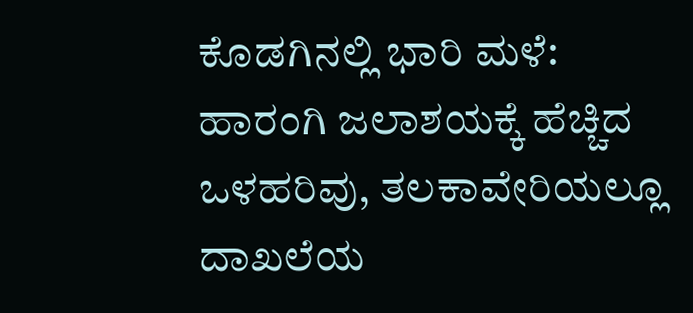ಕೊಡಗಿನಲ್ಲಿ ಭಾರಿ ಮಳೆ: ಹಾರಂಗಿ ಜಲಾಶಯಕ್ಕೆ ಹೆಚ್ಚಿದ ಒಳಹರಿವು, ತಲಕಾವೇರಿಯಲ್ಲೂ ದಾಖಲೆಯ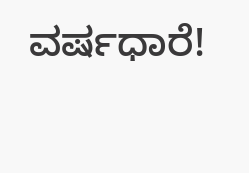ವರ್ಷಧಾರೆ!